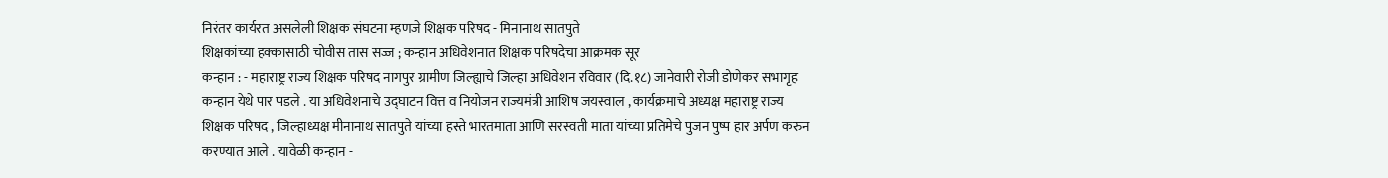निरंतर कार्यरत असलेली शिक्षक संघटना म्हणजे शिक्षक परिषद - मिनानाथ सातपुते
शिक्षकांच्या हक्कासाठी चोवीस तास सज्ज ; कन्हान अधिवेशनात शिक्षक परिषदेचा आक्रमक सूर
कन्हान : - महाराष्ट्र राज्य शिक्षक परिषद नागपुर ग्रामीण जिल्ह्याचे जिल्हा अधिवेशन रविवार (दि.१८) जानेवारी रोजी डोणेकर सभागृह कन्हान येथे पार पडले . या अधिवेशनाचे उद्घाटन वित्त व नियोजन राज्यमंत्री आशिष जयस्वाल , कार्यक्रमाचे अध्यक्ष महाराष्ट्र राज्य शिक्षक परिषद , जिल्हाध्यक्ष मीनानाथ सातपुते यांच्या हस्ते भारतमाता आणि सरस्वती माता यांच्या प्रतिमेचे पुजन पुष्प हार अर्पण करुन करण्यात आले . यावेळी कन्हान -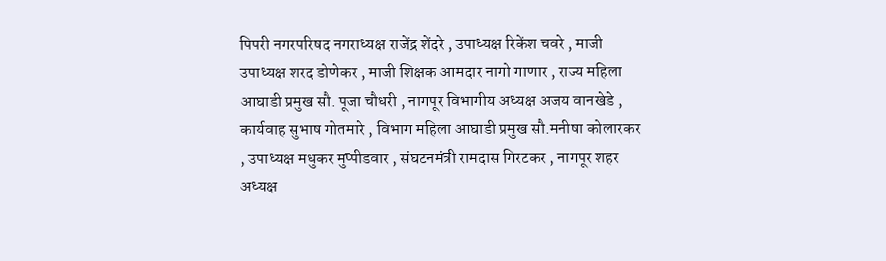पिपरी नगरपरिषद नगराध्यक्ष राजेंद्र शेंदरे , उपाध्यक्ष रिकेंश चवरे , माजी उपाध्यक्ष शरद डोणेकर , माजी शिक्षक आमदार नागो गाणार , राज्य महिला आघाडी प्रमुख सौ. पूजा चौधरी , नागपूर विभागीय अध्यक्ष अजय वानखेडे , कार्यवाह सुभाष गोतमारे , विभाग महिला आघाडी प्रमुख सौ.मनीषा कोलारकर , उपाध्यक्ष मधुकर मुप्पीडवार , संघटनमंत्री रामदास गिरटकर , नागपूर शहर अध्यक्ष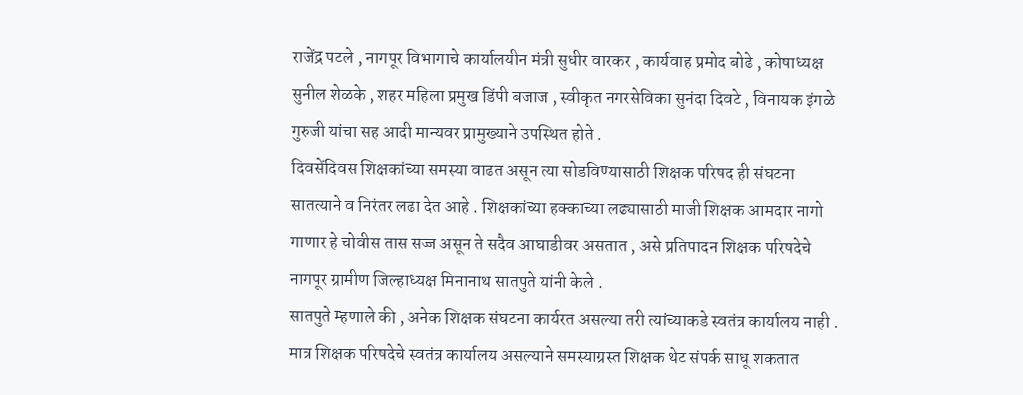राजेंद्र पटले , नागपूर विभागाचे कार्यालयीन मंत्री सुधीर वारकर , कार्यवाह प्रमोद बोढे , कोषाध्यक्ष सुनील शेळके , शहर महिला प्रमुख डिंपी बजाज , स्वीकृत नगरसेविका सुनंदा दिवटे , विनायक इंगळे गुरुजी यांचा सह आदी मान्यवर प्रामुख्याने उपस्थित होते .
दिवसेंदिवस शिक्षकांच्या समस्या वाढत असून त्या सोडविण्यासाठी शिक्षक परिषद ही संघटना सातत्याने व निरंतर लढा देत आहे . शिक्षकांच्या हक्काच्या लढ्यासाठी माजी शिक्षक आमदार नागो गाणार हे चोवीस तास सज्ज असून ते सदैव आघाडीवर असतात , असे प्रतिपादन शिक्षक परिषदेचे नागपूर ग्रामीण जिल्हाध्यक्ष मिनानाथ सातपुते यांनी केले .
सातपुते म्हणाले की , अनेक शिक्षक संघटना कार्यरत असल्या तरी त्यांच्याकडे स्वतंत्र कार्यालय नाही . मात्र शिक्षक परिषदेचे स्वतंत्र कार्यालय असल्याने समस्याग्रस्त शिक्षक थेट संपर्क साधू शकतात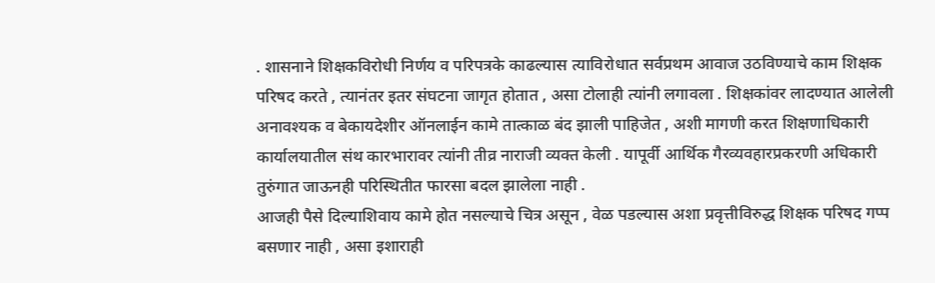. शासनाने शिक्षकविरोधी निर्णय व परिपत्रके काढल्यास त्याविरोधात सर्वप्रथम आवाज उठविण्याचे काम शिक्षक परिषद करते , त्यानंतर इतर संघटना जागृत होतात , असा टोलाही त्यांनी लगावला . शिक्षकांवर लादण्यात आलेली अनावश्यक व बेकायदेशीर ऑनलाईन कामे तात्काळ बंद झाली पाहिजेत , अशी मागणी करत शिक्षणाधिकारी कार्यालयातील संथ कारभारावर त्यांनी तीव्र नाराजी व्यक्त केली . यापूर्वी आर्थिक गैरव्यवहारप्रकरणी अधिकारी तुरुंगात जाऊनही परिस्थितीत फारसा बदल झालेला नाही .
आजही पैसे दिल्याशिवाय कामे होत नसल्याचे चित्र असून , वेळ पडल्यास अशा प्रवृत्तीविरुद्ध शिक्षक परिषद गप्प बसणार नाही , असा इशाराही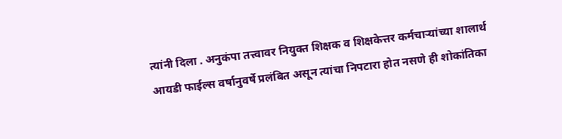त्यांनी दिला . अनुकंपा तत्त्वावर नियुक्त शिक्षक व शिक्षकेत्तर कर्मचाऱ्यांच्या शालार्थ आयडी फाईल्स वर्षानुवर्षे प्रलंबित असून त्यांचा निपटारा होत नसणे ही शोकांतिका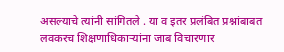असल्याचे त्यांनी सांगितले . या व इतर प्रलंबित प्रश्नांबाबत लवकरच शिक्षणाधिकाऱ्यांना जाब विचारणार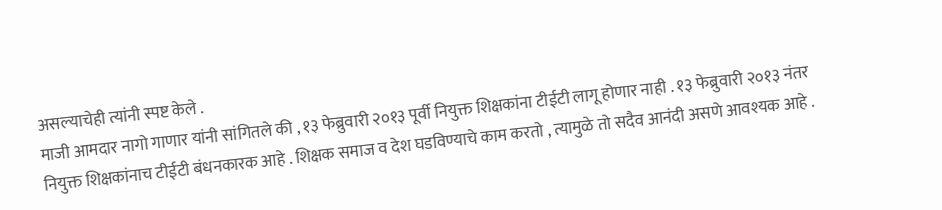असल्याचेही त्यांनी स्पष्ट केले .
माजी आमदार नागो गाणार यांनी सांगितले की , १३ फेब्रुवारी २०१३ पूर्वी नियुक्त शिक्षकांना टीईटी लागू होणार नाही . १३ फेब्रुवारी २०१३ नंतर नियुक्त शिक्षकांनाच टीईटी बंधनकारक आहे . शिक्षक समाज व देश घडविण्याचे काम करतो , त्यामुळे तो सदैव आनंदी असणे आवश्यक आहे .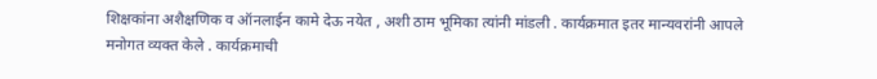शिक्षकांना अशैक्षणिक व ऑनलाईन कामे देऊ नयेत , अशी ठाम भूमिका त्यांनी मांडली . कार्यक्रमात इतर मान्यवरांनी आपले मनोगत व्यक्त केले . कार्यक्रमाची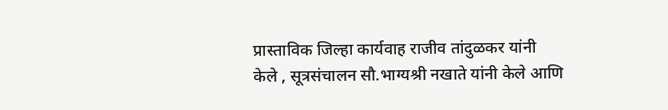प्रास्ताविक जिल्हा कार्यवाह राजीव तांदुळकर यांनी केले , सूत्रसंचालन सौ.भाग्यश्री नखाते यांनी केले आणि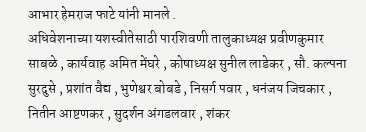आभार हेमराज फाटे यांनी मानले .
अधिवेशनाच्या यशस्वीतेसाठी पारशिवणी तालुकाध्यक्ष प्रवीणकुमार साबळे , कार्यवाह अमित मेंघरे , कोषाध्यक्ष सुनील लाडेकर , सौ. कल्पना सुरदुसे , प्रशांत वैद्य , भुणेश्वर बोबडे , निसर्ग पवार , धनंजय जिचकार , नितीन आष्टणकर , सुदर्शन अंगडलवार , शंकर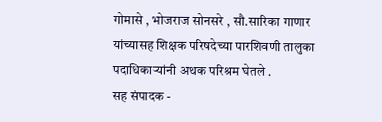गोमासे , भोजराज सोनसरे , सौ.सारिका गाणार यांच्यासह शिक्षक परिषदेच्या पारशिवणी तालुका पदाधिकाऱ्यांनी अथक परिश्रम घेतले .
सह संपादक -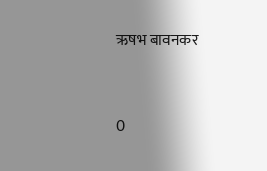ऋषभ बावनकर


0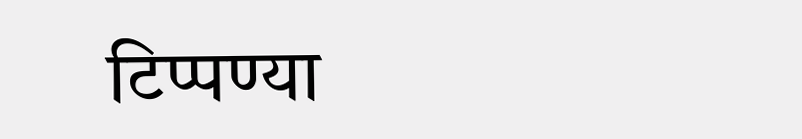टिप्पण्या